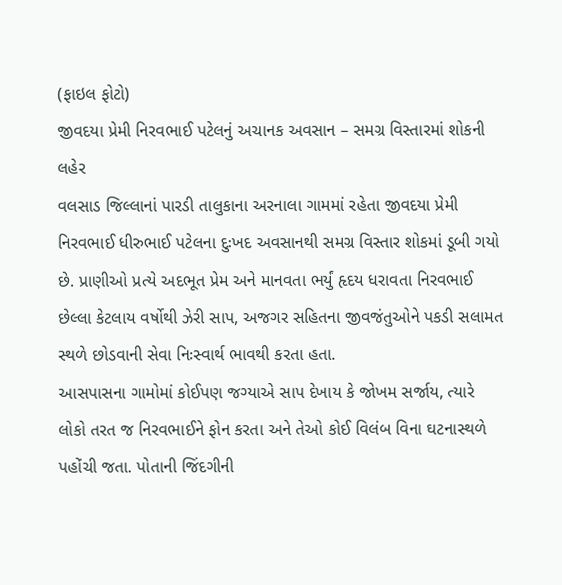(ફાઇલ ફોટો)
જીવદયા પ્રેમી નિરવભાઈ પટેલનું અચાનક અવસાન – સમગ્ર વિસ્તારમાં શોકની લહેર
વલસાડ જિલ્લાનાં પારડી તાલુકાના અરનાલા ગામમાં રહેતા જીવદયા પ્રેમી નિરવભાઈ ધીરુભાઈ પટેલના દુઃખદ અવસાનથી સમગ્ર વિસ્તાર શોકમાં ડૂબી ગયો છે. પ્રાણીઓ પ્રત્યે અદભૂત પ્રેમ અને માનવતા ભર્યું હૃદય ધરાવતા નિરવભાઈ છેલ્લા કેટલાય વર્ષોથી ઝેરી સાપ, અજગર સહિતના જીવજંતુઓને પકડી સલામત સ્થળે છોડવાની સેવા નિઃસ્વાર્થ ભાવથી કરતા હતા.
આસપાસના ગામોમાં કોઈપણ જગ્યાએ સાપ દેખાય કે જોખમ સર્જાય, ત્યારે લોકો તરત જ નિરવભાઈને ફોન કરતા અને તેઓ કોઈ વિલંબ વિના ઘટનાસ્થળે પહોંચી જતા. પોતાની જિંદગીની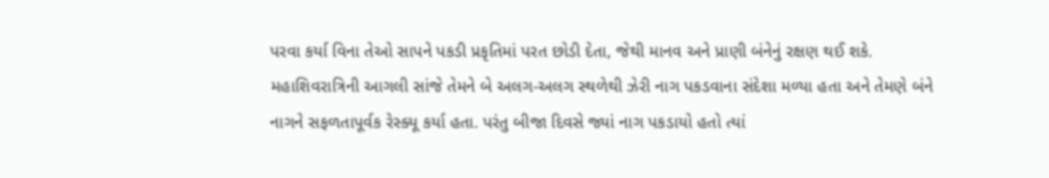પરવા કર્યા વિના તેઓ સાપને પકડી પ્રકૃતિમાં પરત છોડી દેતા, જેથી માનવ અને પ્રાણી બંનેનું રક્ષણ થઈ શકે.
મહાશિવરાત્રિની આગલી સાંજે તેમને બે અલગ-અલગ સ્થળેથી ઝેરી નાગ પકડવાના સંદેશા મળ્યા હતા અને તેમણે બંને નાગને સફળતાપૂર્વક રેસ્ક્યૂ કર્યા હતા. પરંતુ બીજા દિવસે જ્યાં નાગ પકડાયો હતો ત્યાં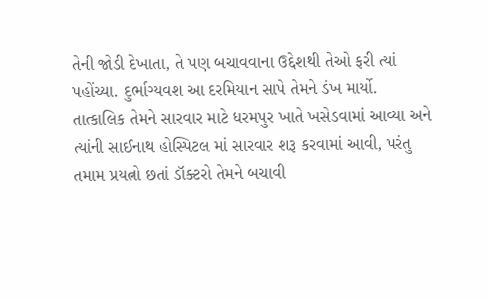તેની જોડી દેખાતા, તે પણ બચાવવાના ઉદ્દેશથી તેઓ ફરી ત્યાં પહોંચ્યા. દુર્ભાગ્યવશ આ દરમિયાન સાપે તેમને ડંખ માર્યો.
તાત્કાલિક તેમને સારવાર માટે ધરમપુર ખાતે ખસેડવામાં આવ્યા અને ત્યાંની સાઈનાથ હોસ્પિટલ માં સારવાર શરૂ કરવામાં આવી, પરંતુ તમામ પ્રયત્નો છતાં ડૉક્ટરો તેમને બચાવી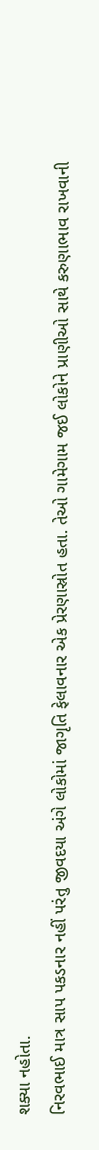શક્યા નહોતા.
નિરવભાઈ માત્ર સાપ પકડનાર નહીં પરંતુ જીવદયા અંગે લોકોમાં જાગૃતિ ફેલાવનાર એક પ્રેરણાસ્રોત હતા. તેઓ ગામેગામ જઈ લોકોને પ્રાણીઓ સાથે કરુણાભાવ રાખવાની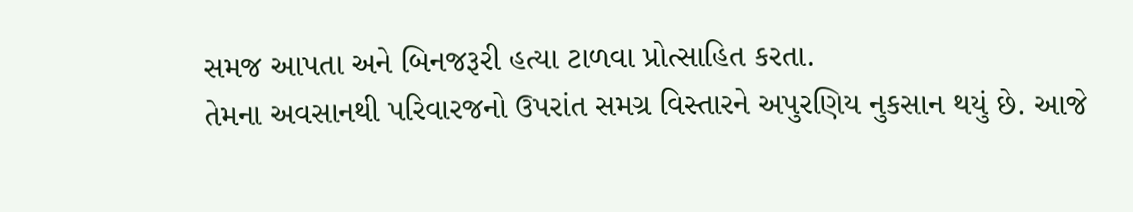સમજ આપતા અને બિનજરૂરી હત્યા ટાળવા પ્રોત્સાહિત કરતા.
તેમના અવસાનથી પરિવારજનો ઉપરાંત સમગ્ર વિસ્તારને અપુરણિય નુકસાન થયું છે. આજે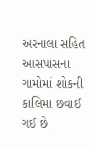અરનાલા સહિત આસપાસના ગામોમાં શોકની કાલિમા છવાઈ ગઈ છે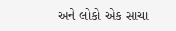અને લોકો એક સાચા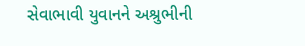સેવાભાવી યુવાનને અશ્રુભીની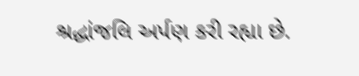શ્રદ્ધાંજલિ અર્પણ કરી રહ્યા છે.